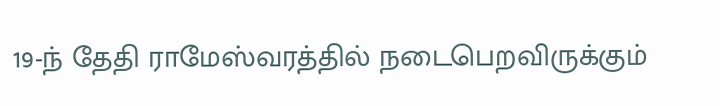19-ந் தேதி ராமேஸ்வரத்தில் நடைபெறவிருக்கும்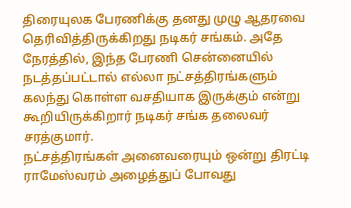திரையுலக பேரணிக்கு தனது முழு ஆதரவை தெரிவித்திருக்கிறது நடிகர் சங்கம். அதே நேரத்தில், இந்த பேரணி சென்னையில் நடத்தப்பட்டால் எல்லா நட்சத்திரங்களும் கலந்து கொள்ள வசதியாக இருக்கும் என்று கூறியிருக்கிறார் நடிகர் சங்க தலைவர் சரத்குமார்.
நட்சத்திரங்கள் அனைவரையும் ஒன்று திரட்டி ராமேஸ்வரம் அழைத்துப் போவது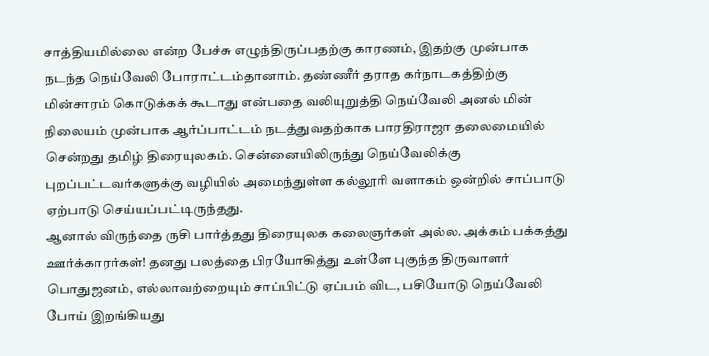சாத்தியமில்லை என்ற பேச்சு எழுந்திருப்பதற்கு காரணம், இதற்கு முன்பாக நடந்த நெய்வேலி போராட்டம்தானாம். தண்ணீர் தராத கர்நாடகத்திற்கு மின்சாரம் கொடுக்கக் கூடாது என்பதை வலியுறுத்தி நெய்வேலி அனல் மின் நிலையம் முன்பாக ஆர்ப்பாட்டம் நடத்துவதற்காக பாரதிராஜா தலைமையில் சென்றது தமிழ் திரையுலகம். சென்னையிலிருந்து நெய்வேலிக்கு புறப்பட்டவர்களுக்கு வழியில் அமைந்துள்ள கல்லூரி வளாகம் ஒன்றில் சாப்பாடு ஏற்பாடு செய்யப்பட்டிருந்தது.
ஆனால் விருந்தை ருசி பார்த்தது திரையுலக கலைஞர்கள் அல்ல. அக்கம் பக்கத்து ஊர்க்காரர்கள்! தனது பலத்தை பிரயோகித்து உள்ளே புகுந்த திருவாளர் பொதுஜனம், எல்லாவற்றையும் சாப்பிட்டு ஏப்பம் விட, பசியோடு நெய்வேலி போய் இறங்கியது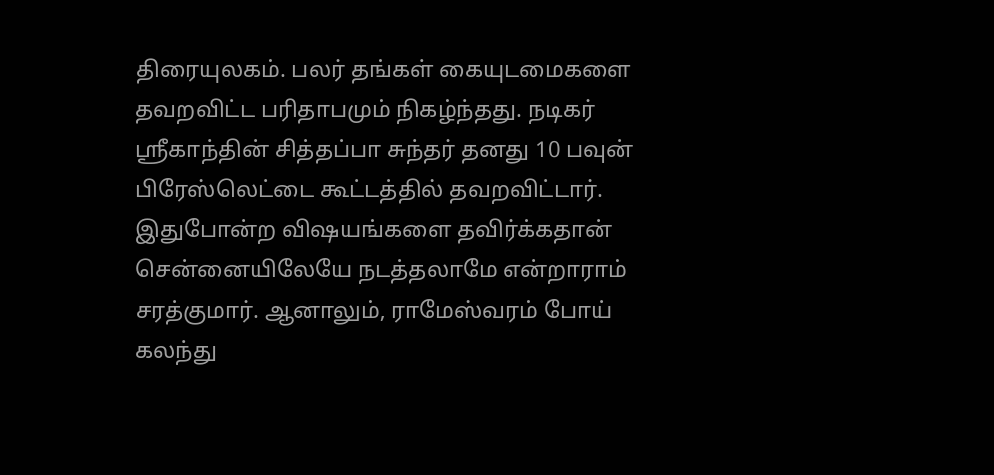திரையுலகம். பலர் தங்கள் கையுடமைகளை தவறவிட்ட பரிதாபமும் நிகழ்ந்தது. நடிகர் ஸ்ரீகாந்தின் சித்தப்பா சுந்தர் தனது 10 பவுன் பிரேஸ்லெட்டை கூட்டத்தில் தவறவிட்டார்.
இதுபோன்ற விஷயங்களை தவிர்க்கதான் சென்னையிலேயே நடத்தலாமே என்றாராம் சரத்குமார். ஆனாலும், ராமேஸ்வரம் போய் கலந்து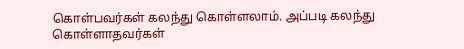கொள்பவர்கள் கலந்து கொள்ளலாம். அப்படி கலந்து கொள்ளாதவர்கள்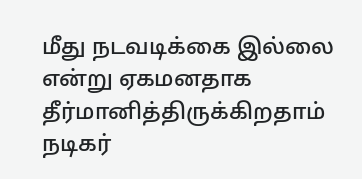மீது நடவடிக்கை இல்லை என்று ஏகமனதாக தீர்மானித்திருக்கிறதாம் நடிகர்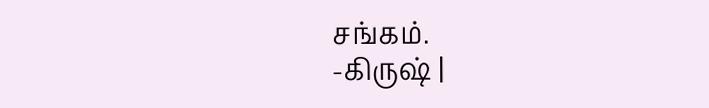சங்கம்.
-கிருஷ் |